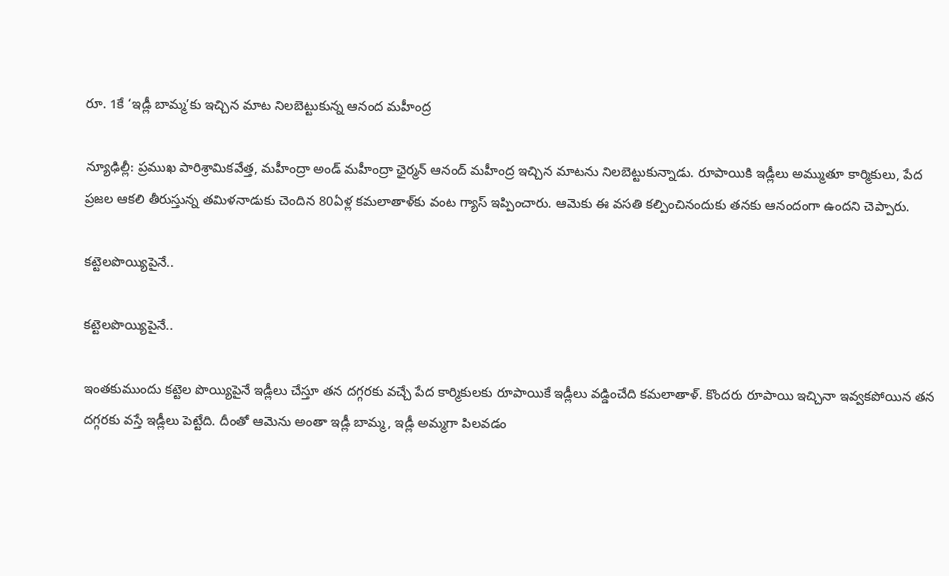రూ. 1కే ‘ఇడ్లీ బామ్మ’కు ఇచ్చిన మాట నిలబెట్టుకున్న ఆనంద మహీంద్ర

న్యూఢిల్లీ: ప్రముఖ పారిశ్రామికవేత్త, మహీంద్రా అండ్ మహీంద్రా ఛైర్మన్ ఆనంద్ మహీంద్ర ఇచ్చిన మాటను నిలబెట్టుకున్నాడు. రూపాయికి ఇడ్లీలు అమ్ముతూ కార్మికులు, పేద ప్రజల ఆకలి తీరుస్తున్న తమిళనాడుకు చెందిన 80ఏళ్ల కమలాతాళ్‌కు వంట గ్యాస్ ఇప్పించారు. ఆమెకు ఈ వసతి కల్పించినందుకు తనకు ఆనందంగా ఉందని చెప్పారు.

కట్టెలపొయ్యిపైనే..

కట్టెలపొయ్యిపైనే..

ఇంతకుముందు కట్టెల పొయ్యిపైనే ఇడ్లీలు చేస్తూ తన దగ్గరకు వచ్చే పేద కార్మికులకు రూపాయికే ఇడ్లీలు వడ్డించేది కమలాతాళ్. కొందరు రూపాయి ఇచ్చినా ఇవ్వకపోయిన తన దగ్గరకు వస్తే ఇడ్లీలు పెట్టేది. దీంతో ఆమెను అంతా ఇడ్లీ బామ్మ, ఇడ్లీ అమ్మగా పిలవడం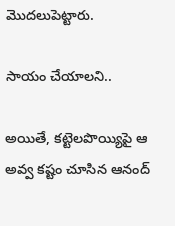మొదలుపెట్టారు.

సాయం చేయాలని..

అయితే, కట్టెలపొయ్యిపై ఆ అవ్వ కష్టం చూసిన ఆనంద్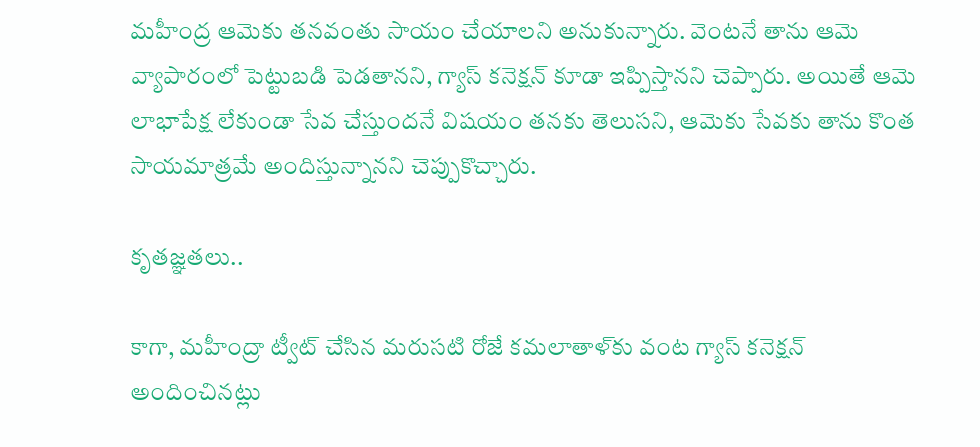మహీంద్ర ఆమెకు తనవంతు సాయం చేయాలని అనుకున్నారు. వెంటనే తాను ఆమె వ్యాపారంలో పెట్టుబడి పెడతానని, గ్యాస్ కనెక్షన్ కూడా ఇప్పిస్తానని చెప్పారు. అయితే ఆమె లాభాపేక్ష లేకుండా సేవ చేస్తుందనే విషయం తనకు తెలుసని, ఆమెకు సేవకు తాను కొంత సాయమాత్రమే అందిస్తున్నానని చెప్పుకొచ్చారు.

కృతజ్ఞతలు..

కాగా, మహీంద్రా ట్వీట్ చేసిన మరుసటి రోజే కమలాతాళ్‌కు వంట గ్యాస్ కనెక్షన్ అందించినట్లు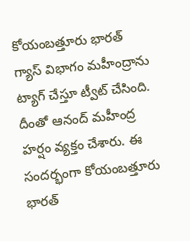కోయంబత్తూరు భారత్ గ్యాస్ విభాగం మహీంద్రాను ట్యాగ్ చేస్తూ ట్వీట్ చేసింది. దీంతో ఆనంద్ మహీంద్ర హర్షం వ్యక్తం చేశారు. ఈ సందర్భంగా కోయంబత్తూరు భారత్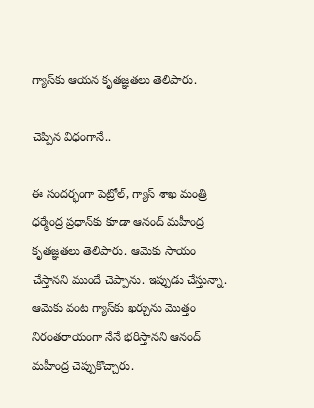గ్యాస్‌కు ఆయన కృతజ్ఞతలు తెలిపారు.

చెప్పిన విధంగానే..

ఈ సందర్భంగా పెట్రోల్, గ్యాస్ శాఖ మంత్రి ధర్మేంద్ర ప్రధాన్‌కు కూడా ఆనంద్ మహీంద్ర కృతజ్ఞతలు తెలిపారు. ఆమెకు సాయం చేస్తానని ముందే చెప్పాను. ఇప్పుడు చేస్తున్నా. ఆమెకు వంట గ్యాస్‌కు ఖర్చును మొత్తం నిరంతరాయంగా నేనే భరిస్తానని ఆనంద్ మహీంద్ర చెప్పుకొచ్చారు.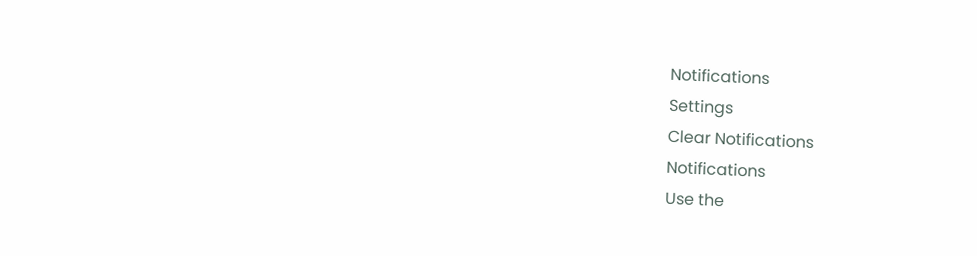Notifications
Settings
Clear Notifications
Notifications
Use the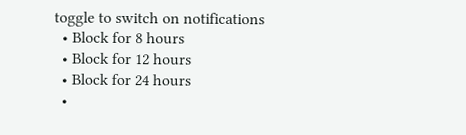toggle to switch on notifications
  • Block for 8 hours
  • Block for 12 hours
  • Block for 24 hours
  •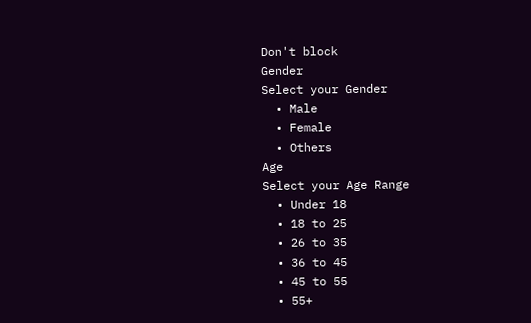Don't block
Gender
Select your Gender
  • Male
  • Female
  • Others
Age
Select your Age Range
  • Under 18
  • 18 to 25
  • 26 to 35
  • 36 to 45
  • 45 to 55
  • 55+